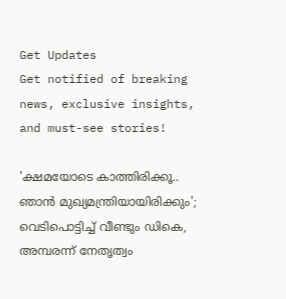Get Updates
Get notified of breaking news, exclusive insights, and must-see stories!

'ക്ഷമയോടെ കാത്തിരിക്കൂ.. ഞാന്‍ മുഖ്യമന്ത്രിയായിരിക്കും'; വെടിപൊട്ടിച്ച് വീണ്ടും ഡികെ, അമ്പരന്ന് നേതൃത്വം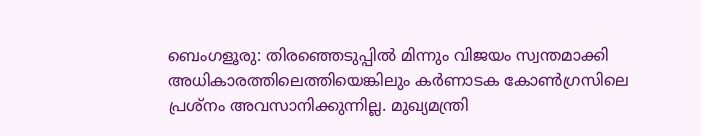ബെംഗളൂരു: തിരഞ്ഞെടുപ്പില്‍ മിന്നും വിജയം സ്വന്തമാക്കി അധികാരത്തിലെത്തിയെങ്കിലും കര്‍ണാടക കോണ്‍ഗ്രസിലെ പ്രശ്‌നം അവസാനിക്കുന്നില്ല. മുഖ്യമന്ത്രി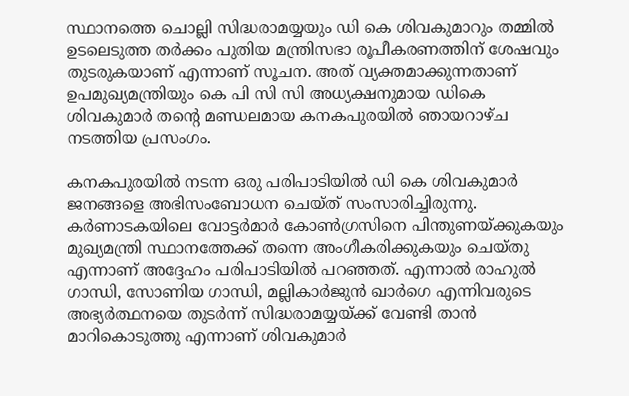സ്ഥാനത്തെ ചൊല്ലി സിദ്ധരാമയ്യയും ഡി കെ ശിവകുമാറും തമ്മില്‍ ഉടലെടുത്ത തര്‍ക്കം പുതിയ മന്ത്രിസഭാ രൂപീകരണത്തിന് ശേഷവും തുടരുകയാണ് എന്നാണ് സൂചന. അത് വ്യക്തമാക്കുന്നതാണ് ഉപമുഖ്യമന്ത്രിയും കെ പി സി സി അധ്യക്ഷനുമായ ഡികെ ശിവകുമാര്‍ തന്റെ മണ്ഡലമായ കനകപുരയില്‍ ഞായറാഴ്ച നടത്തിയ പ്രസംഗം.

കനകപുരയില്‍ നടന്ന ഒരു പരിപാടിയില്‍ ഡി കെ ശിവകുമാര്‍ ജനങ്ങളെ അഭിസംബോധന ചെയ്ത് സംസാരിച്ചിരുന്നു. കര്‍ണാടകയിലെ വോട്ടര്‍മാര്‍ കോണ്‍ഗ്രസിനെ പിന്തുണയ്ക്കുകയും മുഖ്യമന്ത്രി സ്ഥാനത്തേക്ക് തന്നെ അംഗീകരിക്കുകയും ചെയ്തു എന്നാണ് അദ്ദേഹം പരിപാടിയില്‍ പറഞ്ഞത്. എന്നാല്‍ രാഹുല്‍ ഗാന്ധി, സോണിയ ഗാന്ധി, മല്ലികാര്‍ജുന്‍ ഖാര്‍ഗെ എന്നിവരുടെ അഭ്യര്‍ത്ഥനയെ തുടര്‍ന്ന് സിദ്ധരാമയ്യയ്ക്ക് വേണ്ടി താന്‍ മാറികൊടുത്തു എന്നാണ് ശിവകുമാര്‍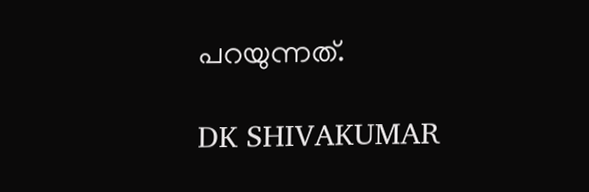പറയുന്നത്.

DK SHIVAKUMAR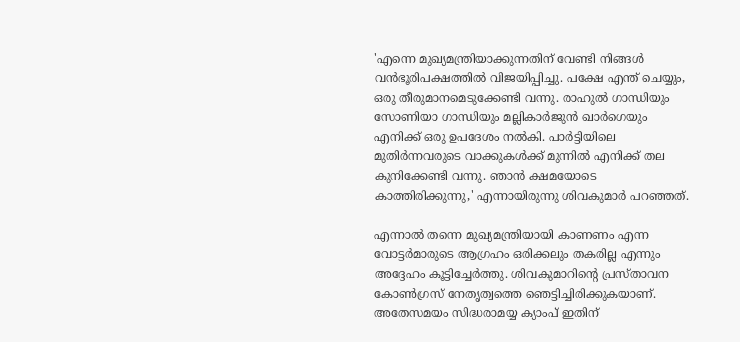'എന്നെ മുഖ്യമന്ത്രിയാക്കുന്നതിന് വേണ്ടി നിങ്ങള്‍ വന്‍ഭൂരിപക്ഷത്തില്‍ വിജയിപ്പിച്ചു. പക്ഷേ എന്ത് ചെയ്യും, ഒരു തീരുമാനമെടുക്കേണ്ടി വന്നു. രാഹുല്‍ ഗാന്ധിയും സോണിയാ ഗാന്ധിയും മല്ലികാര്‍ജുന്‍ ഖാര്‍ഗെയും എനിക്ക് ഒരു ഉപദേശം നല്‍കി. പാര്‍ട്ടിയിലെ മുതിര്‍ന്നവരുടെ വാക്കുകള്‍ക്ക് മുന്നില്‍ എനിക്ക് തല കുനിക്കേണ്ടി വന്നു. ഞാന്‍ ക്ഷമയോടെ കാത്തിരിക്കുന്നു,' എന്നായിരുന്നു ശിവകുമാര്‍ പറഞ്ഞത്.

എന്നാല്‍ തന്നെ മുഖ്യമന്ത്രിയായി കാണണം എന്ന വോട്ടര്‍മാരുടെ ആഗ്രഹം ഒരിക്കലും തകരില്ല എന്നും അദ്ദേഹം കൂട്ടിച്ചേര്‍ത്തു. ശിവകുമാറിന്റെ പ്രസ്താവന കോണ്‍ഗ്രസ് നേതൃത്വത്തെ ഞെട്ടിച്ചിരിക്കുകയാണ്. അതേസമയം സിദ്ധരാമയ്യ ക്യാംപ് ഇതിന്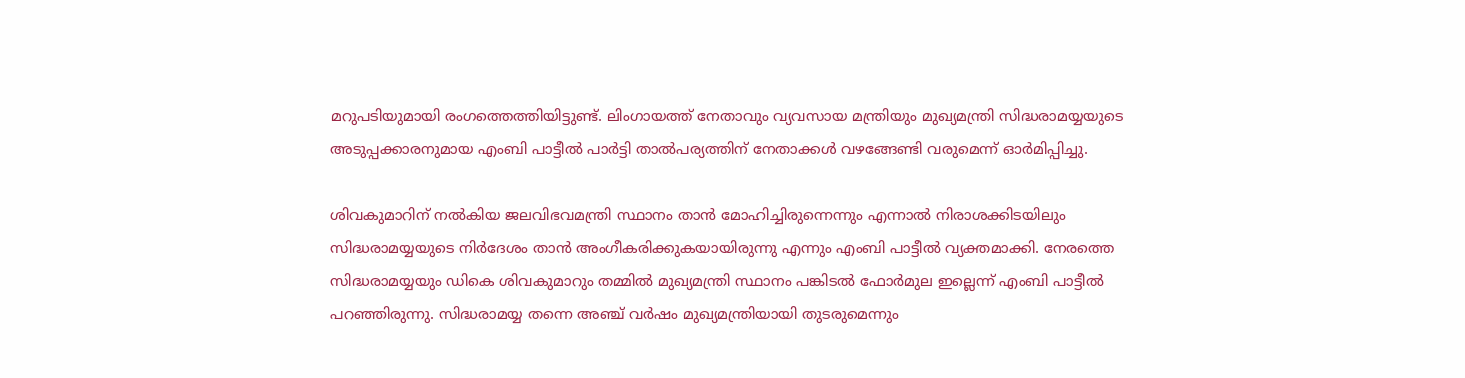മറുപടിയുമായി രംഗത്തെത്തിയിട്ടുണ്ട്. ലിംഗായത്ത് നേതാവും വ്യവസായ മന്ത്രിയും മുഖ്യമന്ത്രി സിദ്ധരാമയ്യയുടെ അടുപ്പക്കാരനുമായ എംബി പാട്ടീല്‍ പാര്‍ട്ടി താല്‍പര്യത്തിന് നേതാക്കള്‍ വഴങ്ങേണ്ടി വരുമെന്ന് ഓര്‍മിപ്പിച്ചു.

ശിവകുമാറിന് നല്‍കിയ ജലവിഭവമന്ത്രി സ്ഥാനം താന്‍ മോഹിച്ചിരുന്നെന്നും എന്നാല്‍ നിരാശക്കിടയിലും സിദ്ധരാമയ്യയുടെ നിര്‍ദേശം താന്‍ അംഗീകരിക്കുകയായിരുന്നു എന്നും എംബി പാട്ടീല്‍ വ്യക്തമാക്കി. നേരത്തെ സിദ്ധരാമയ്യയും ഡികെ ശിവകുമാറും തമ്മില്‍ മുഖ്യമന്ത്രി സ്ഥാനം പങ്കിടല്‍ ഫോര്‍മുല ഇല്ലെന്ന് എംബി പാട്ടീല്‍ പറഞ്ഞിരുന്നു. സിദ്ധരാമയ്യ തന്നെ അഞ്ച് വര്‍ഷം മുഖ്യമന്ത്രിയായി തുടരുമെന്നും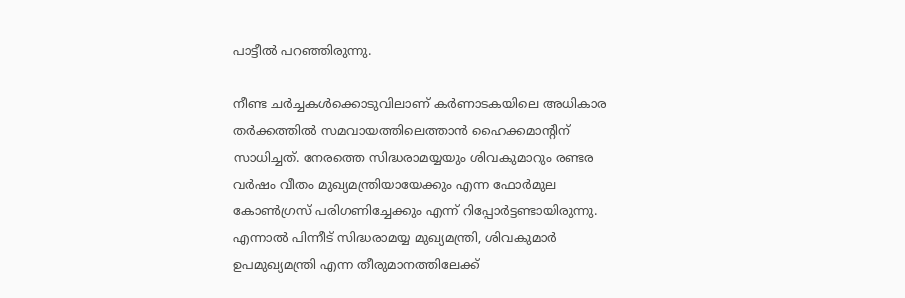പാട്ടീല്‍ പറഞ്ഞിരുന്നു.

നീണ്ട ചര്‍ച്ചകള്‍ക്കൊടുവിലാണ് കര്‍ണാടകയിലെ അധികാര തര്‍ക്കത്തില്‍ സമവായത്തിലെത്താന്‍ ഹൈക്കമാന്റിന് സാധിച്ചത്. നേരത്തെ സിദ്ധരാമയ്യയും ശിവകുമാറും രണ്ടര വര്‍ഷം വീതം മുഖ്യമന്ത്രിയായേക്കും എന്ന ഫോര്‍മുല കോണ്‍ഗ്രസ് പരിഗണിച്ചേക്കും എന്ന് റിപ്പോര്‍ട്ടണ്ടായിരുന്നു. എന്നാല്‍ പിന്നീട് സിദ്ധരാമയ്യ മുഖ്യമന്ത്രി, ശിവകുമാര്‍ ഉപമുഖ്യമന്ത്രി എന്ന തീരുമാനത്തിലേക്ക്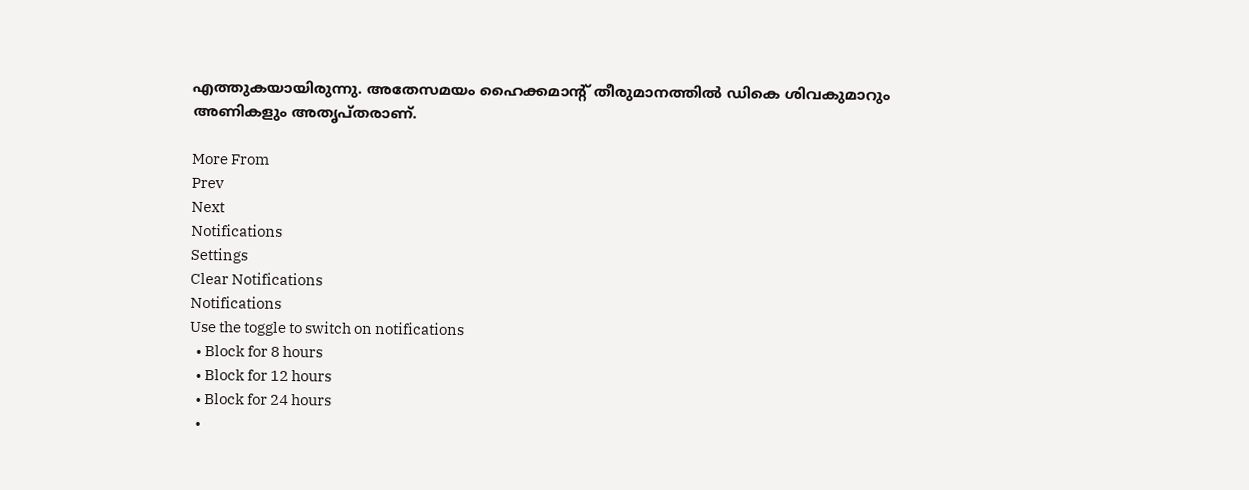എത്തുകയായിരുന്നു. അതേസമയം ഹൈക്കമാന്റ് തീരുമാനത്തില്‍ ഡികെ ശിവകുമാറും അണികളും അതൃപ്തരാണ്.

More From
Prev
Next
Notifications
Settings
Clear Notifications
Notifications
Use the toggle to switch on notifications
  • Block for 8 hours
  • Block for 12 hours
  • Block for 24 hours
  •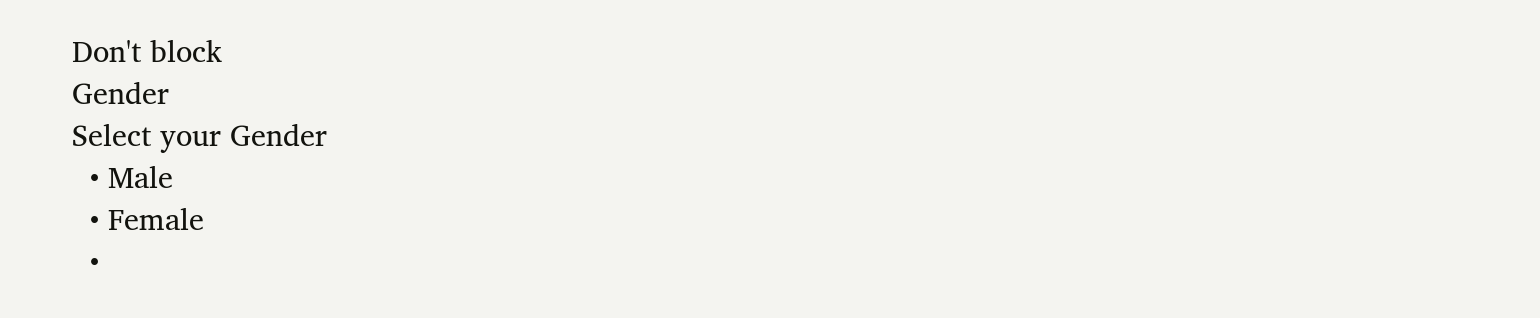Don't block
Gender
Select your Gender
  • Male
  • Female
  •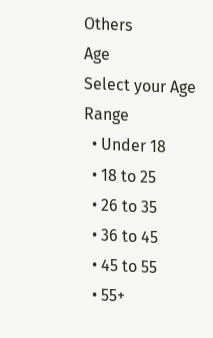Others
Age
Select your Age Range
  • Under 18
  • 18 to 25
  • 26 to 35
  • 36 to 45
  • 45 to 55
  • 55+